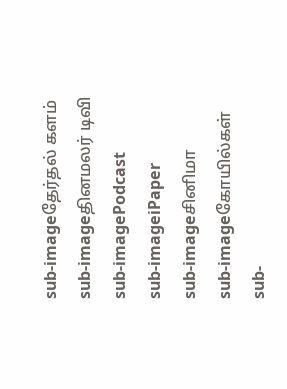sub-imageதேர்தல் களம்
sub-imageதினமலர் டிவி
sub-imagePodcast
sub-imageiPaper
sub-imageசினிமா
sub-imageகோயில்கள்
sub-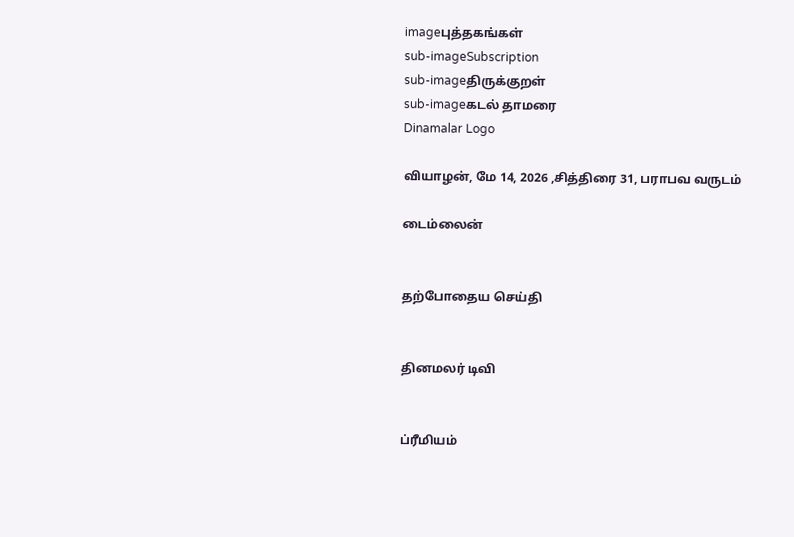imageபுத்தகங்கள்
sub-imageSubscription
sub-imageதிருக்குறள்
sub-imageகடல் தாமரை
Dinamalar Logo

வியாழன், மே 14, 2026 ,சித்திரை 31, பராபவ வருடம்

டைம்லைன்


தற்போதைய செய்தி


தினமலர் டிவி


ப்ரீமியம்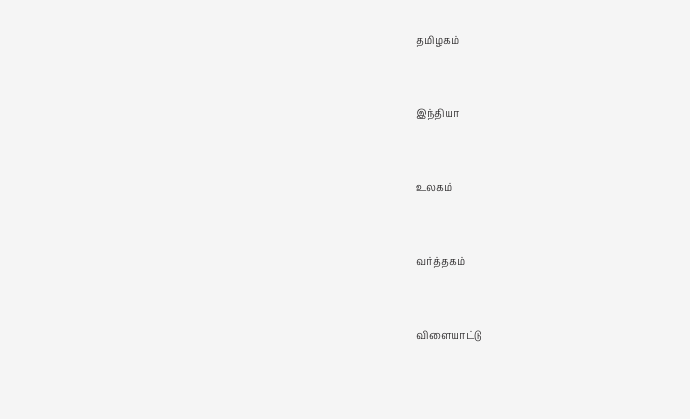தமிழகம்


இந்தியா


உலகம்


வர்த்தகம்


விளையாட்டு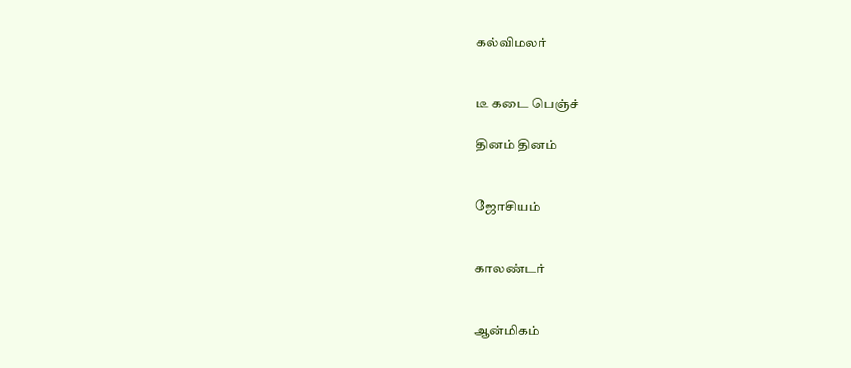கல்விமலர்


டீ கடை பெஞ்ச்

தினம் தினம்


ஜோசியம்


காலண்டர்


ஆன்மிகம்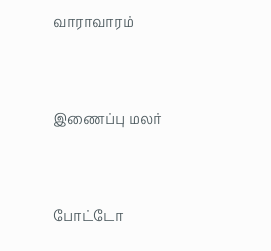வாராவாரம்


இணைப்பு மலர்


போட்டோ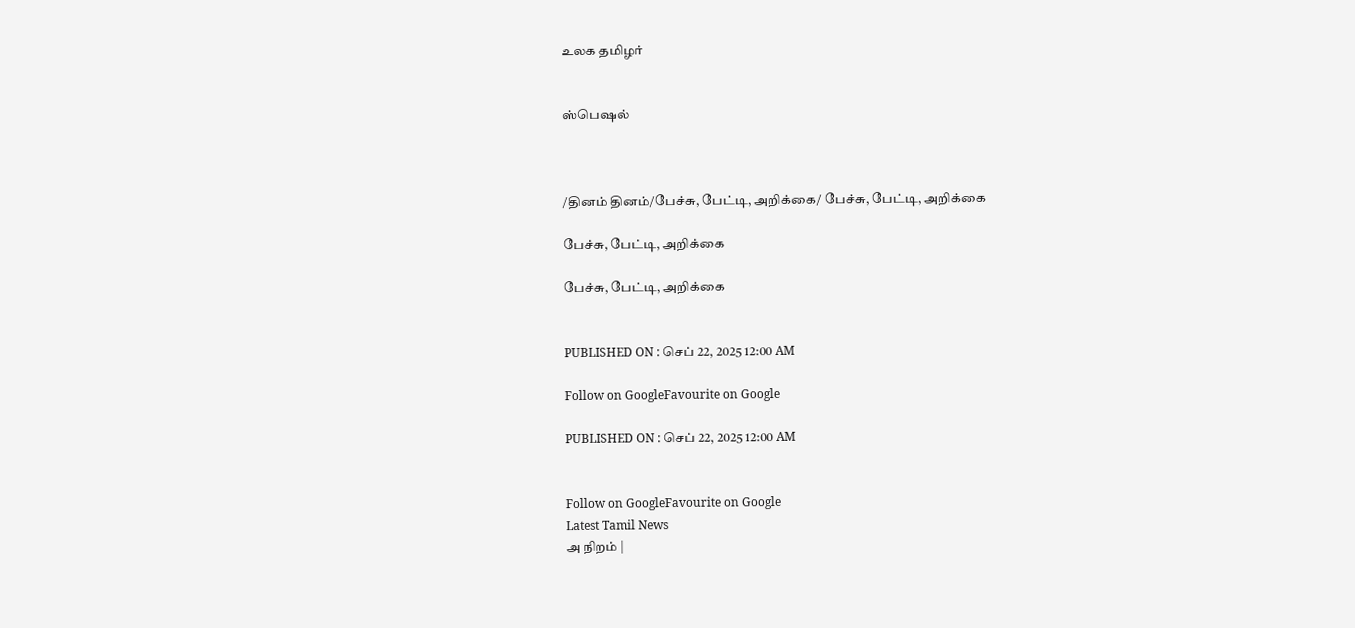உலக தமிழர்


ஸ்பெஷல்



/தினம் தினம்/பேச்சு, பேட்டி, அறிக்கை/ பேச்சு, பேட்டி, அறிக்கை

பேச்சு, பேட்டி, அறிக்கை

பேச்சு, பேட்டி, அறிக்கை


PUBLISHED ON : செப் 22, 2025 12:00 AM

Follow on GoogleFavourite on Google

PUBLISHED ON : செப் 22, 2025 12:00 AM


Follow on GoogleFavourite on Google
Latest Tamil News
அ நிறம் |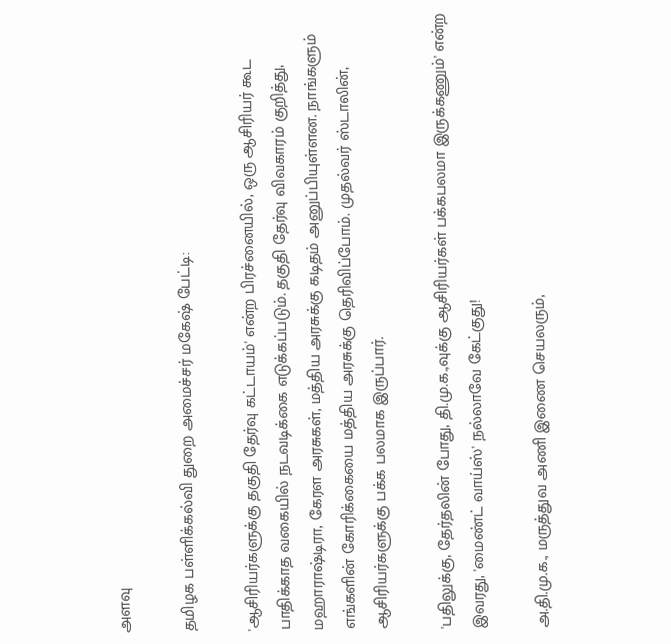அளவு

தமிழக பள்ளிக்கல்வி துறை அமைச்சர் மகேஷ் பேட்டி:

'ஆசிரியர்களுக்கு தகுதி தேர்வு கட்டாயம்' என்ற பிரச்னையில், ஒரு ஆசிரியர் கூட பாதிக்காத வகையில் நடவடிக்கை எடுக்கப்படும். தகுதி தேர்வு விவகாரம் குறித்து, மஹாராஷ்டிரா, கேரள அரசுகள், மத்திய அரசுக்கு கடிதம் அனுப்பியுள்ளன. நாங்களும் எங்களின் கோரிக்கையை மத்திய அரசுக்கு தெரிவிப்போம். முதல்வர் ஸ்டாலின், ஆசிரியர்களுக்கு பக்க பலமாக இருப்பார்.

'பதிலுக்கு, தேர்தலின் போது, தி.மு.க.,வுக்கு ஆசிரியர்கள் பக்கபலமா இருக்கணும்' என்ற இவரது, 'மைண்ட் வாய்ஸ்' நல்லாவே கேட்குது!

அ.தி.மு.க., மருத்துவ அணி இணை செயலரும்,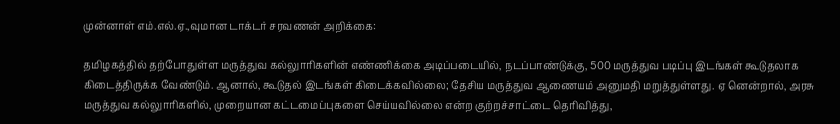முன்னாள் எம்.எல்.ஏ.,வுமான டாக்டர் சரவணன் அறிக்கை:

தமிழகத்தில் தற்போதுள்ள மருத்துவ கல்லுாரிகளின் எண்ணிக்கை அடிப்படையில், நடப்பாண்டுக்கு, 500 மருத்துவ படிப்பு இடங்கள் கூடுதலாக கிடைத்திருக்க வேண்டும். ஆனால், கூடுதல் இடங்கள் கிடைக்கவில்லை; தேசிய மருத்துவ ஆணையம் அனுமதி மறுத்துள்ளது. ஏ னென்றால், அரசு மருத்துவ கல்லுாரிகளில், முறையான கட்டமைப்புகளை செய்யவில்லை என்ற குற்றச்சாட்டை தெரிவித்து,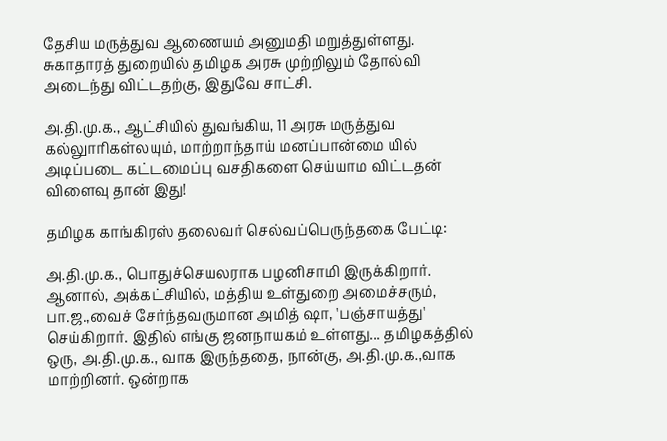தேசிய மருத்துவ ஆணையம் அனுமதி மறுத்துள்ளது. சுகாதாரத் துறையில் தமிழக அரசு முற்றிலும் தோல்வி அடைந்து விட்டதற்கு, இதுவே சாட்சி.

அ.தி.மு.க., ஆட்சியில் துவங்கிய, 11 அரசு மருத்துவ கல்லுாரிகள்லயும், மாற்றாந்தாய் மனப்பான்மை யில் அடிப்படை கட்டமைப்பு வசதிகளை செய்யாம விட்டதன் விளைவு தான் இது!

தமிழக காங்கிரஸ் தலைவர் செல்வப்பெருந்தகை பேட்டி:

அ.தி.மு.க., பொதுச்செயலராக பழனிசாமி இருக்கிறார். ஆனால், அக்கட்சியில், மத்திய உள்துறை அமைச்சரும், பா.ஜ.,வைச் சேர்ந்தவருமான அமித் ஷா, 'பஞ்சாயத்து' செய்கிறார். இதில் எங்கு ஜனநாயகம் உள்ளது... தமிழகத்தில் ஒரு, அ.தி.மு.க., வாக இருந்ததை, நான்கு, அ.தி.மு.க.,வாக மாற்றினர். ஒன்றாக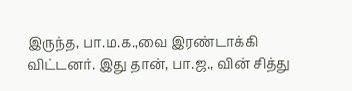இருந்த, பா.ம.க.,வை இரண்டாக்கி விட்டனர். இது தான், பா.ஜ., வின் சித்து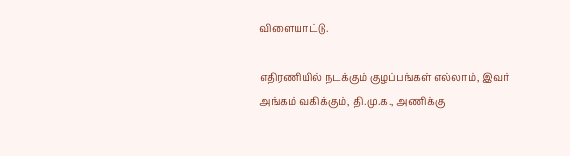விளையாட்டு.

எதிரணியில் நடக்கும் குழப்பங்கள் எல்லாம், இவர் அங்கம் வகிக்கும், தி.மு.க., அணிக்கு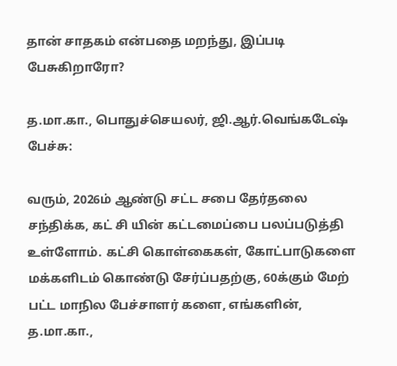தான் சாதகம் என்பதை மறந்து, இப்படி பேசுகிறாரோ?

த.மா.கா., பொதுச்செயலர், ஜி.ஆர்.வெங்கடேஷ் பேச்சு:

வரும், 2026ம் ஆண்டு சட்ட சபை தேர்தலை சந்திக்க, கட் சி யின் கட்டமைப்பை பலப்படுத்தி உள்ளோம். கட்சி கொள்கைகள், கோட்பாடுகளை மக்களிடம் கொண்டு சேர்ப்பதற்கு, 60க்கும் மேற் பட்ட மாநில பேச்சாளர் களை, எங்களின், த.மா.கா.,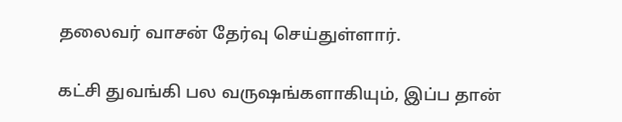தலைவர் வாசன் தேர்வு செய்துள்ளார்.

கட்சி துவங்கி பல வருஷங்களாகியும், இப்ப தான்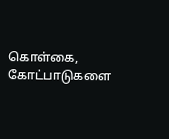கொள்கை, கோட்பாடுகளை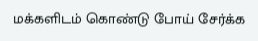மக்களிடம் கொண்டு போய் சேர்க்க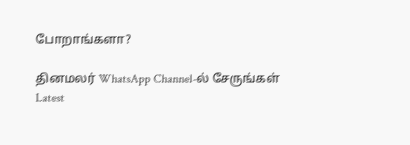போறாங்களா?

தினமலர் WhatsApp Channel-ல் சேருங்கள்
Latest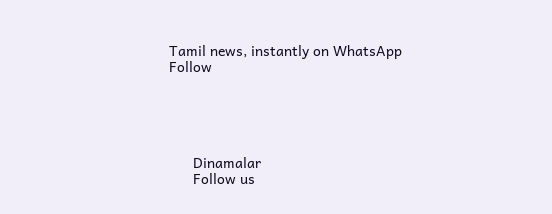Tamil news, instantly on WhatsApp
Follow





      Dinamalar
      Follow us